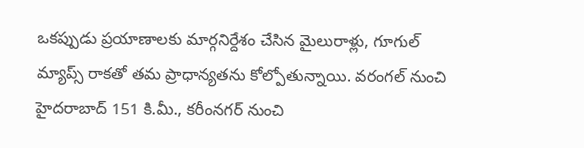ఒకప్పుడు ప్రయాణాలకు మార్గనిర్దేశం చేసిన మైలురాళ్లు, గూగుల్ మ్యాప్స్ రాకతో తమ ప్రాధాన్యతను కోల్పోతున్నాయి. వరంగల్ నుంచి హైదరాబాద్ 151 కి.మీ., కరీంనగర్ నుంచి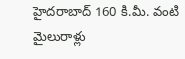హైదరాబాద్ 160 కి.మీ. వంటి మైలురాళ్లు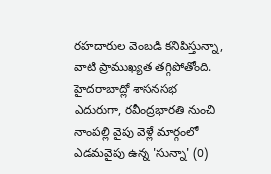రహదారుల వెంబడి కనిపిస్తున్నా, వాటి ప్రాముఖ్యత తగ్గిపోతోంది. హైదరాబాద్లో శాసనసభ ఎదురుగా, రవీంద్రభారతి నుంచి నాంపల్లి వైపు వెళ్లే మార్గంలో ఎడమవైపు ఉన్న 'సున్నా' (0)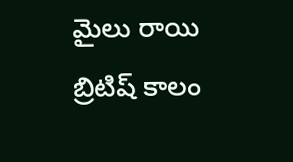మైలు రాయి బ్రిటిష్ కాలం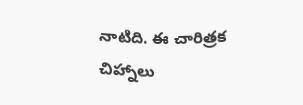నాటిది. ఈ చారిత్రక చిహ్నాలు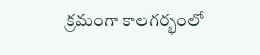క్రమంగా కాలగర్భంలో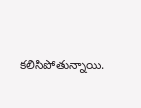కలిసిపోతున్నాయి.